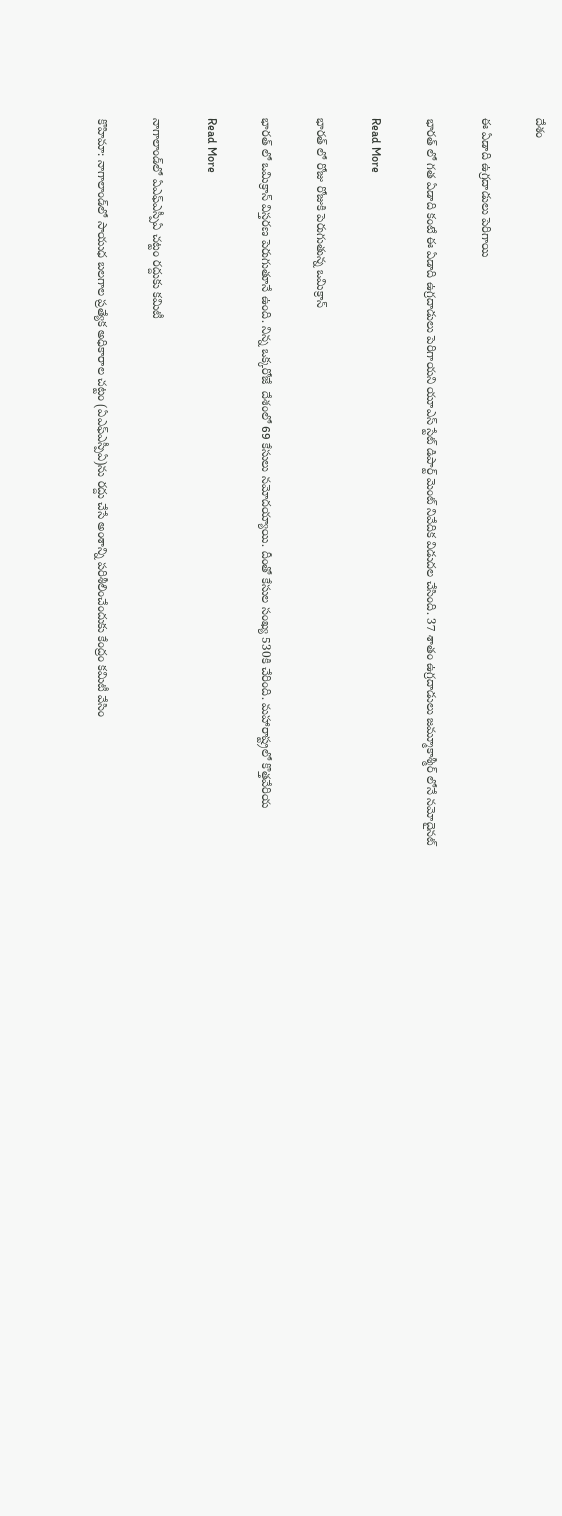దేశం

ఈ ఏడాది ఉగ్రదాడులు పెరిగాయి

భారత్ లో గత ఏడాది కంటే ఈ ఏడాది ఉగ్రదాడులు పెరిగాయని యూఎస్ స్టేట్ డిపార్ట్ మెంట్ నివేదిక విడుదల చేసింది. 37 శాతం ఉగ్రదాడులు జమ్మూకాశ్మీర్ లోనే నమోదైనట్

Read More

భారత్ లో రోజు రోజుకి పెరుగుతున్న ఒమిక్రాన్

భారత్ లో ఒమిక్రాన్ విస్తరణ పెరుగుతూనే ఉంది. నిన్న ఒక్కరోజే  దేశంలో 69 కేసులు నమోదయ్యాయి. దీంతో కేసుల సంఖ్య 530కి చేరింది. మహారాష్ట్రలో కొత్తవేరియ

Read More

నాగాలాండ్‌‌లో ఏఎఫ్‌‌ఎస్పీఏ చట్టం రద్దుకు కమిటీ

కొహిమా: నాగాలాండ్‌‌లో సాయుధ బలగాల ప్రత్యేక అధికారాల చట్టం (ఏఎఫ్‌‌ఎస్పీఏ)ను రద్దు చేసే అంశాన్ని పరిశీలించేందుకు కేంద్రం కమిటీ వేసిం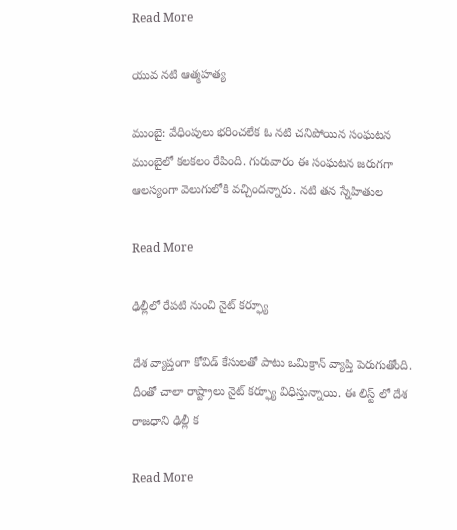Read More

యువ నటి ఆత్మహత్య

ముంబై: వేధింపులు భరించలేక ఓ నటి చనిపోయిన సంఘటన ముంబైలో కలకలం రేపింది. గురువారం ఈ సంఘటన జరుగగా ఆలస్యంగా వెలుగులోకి వచ్చిందన్నారు. నటి తన స్నేహితుల

Read More

ఢిల్లీలో రేపటి నుంచి నైట్ కర్ఫ్యూ

దేశ వ్యాప్తంగా కోవిడ్ కేసులతో పాటు ఒమిక్రాన్ వ్యాప్తి పెరుగుతోంది. దీంతో చాలా రాష్ట్రాలు నైట్ కర్ఫ్యూ విధిస్తున్నాయి. ఈ లిస్ట్ లో దేశ రాజధాని ఢిల్లీ క

Read More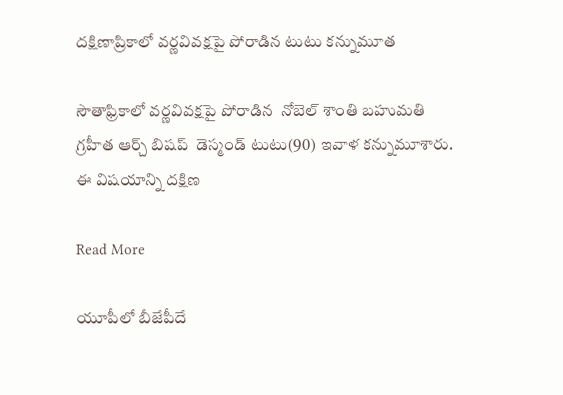దక్షిణాప్రికాలో వర్ణవివక్షపై పోరాడిన టుటు కన్నుమూత

సౌతాఫ్రికాలో వర్ణవివక్షపై పోరాడిన  నోబెల్ శాంతి బహుమతి గ్రహీత ఆర్చ్ బిషప్  డెస్మండ్ టుటు(90) ఇవాళ కన్నుమూశారు.  ఈ విషయాన్ని దక్షిణ

Read More

యూపీలో బీజేపీదే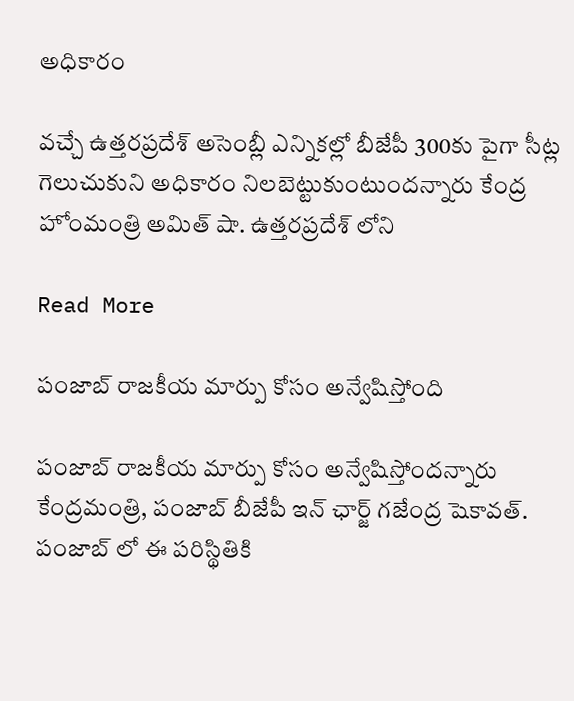అధికారం

వచ్చే ఉత్తరప్రదేశ్ అసెంబ్లీ ఎన్నికల్లో బీజేపీ 300కు పైగా సీట్ల గెలుచుకుని అధికారం నిలబెట్టుకుంటుందన్నారు కేంద్ర హోంమంత్రి అమిత్ షా. ఉత్తరప్రదేశ్ లోని

Read More

పంజాబ్ రాజకీయ మార్పు కోసం అన్వేషిస్తోంది

పంజాబ్ రాజకీయ మార్పు కోసం అన్వేషిస్తోందన్నారు కేంద్రమంత్రి, పంజాబ్ బీజేపీ ఇన్ ఛార్జ్ గజేంద్ర షెకావత్. పంజాబ్ లో ఈ పరిస్థితికి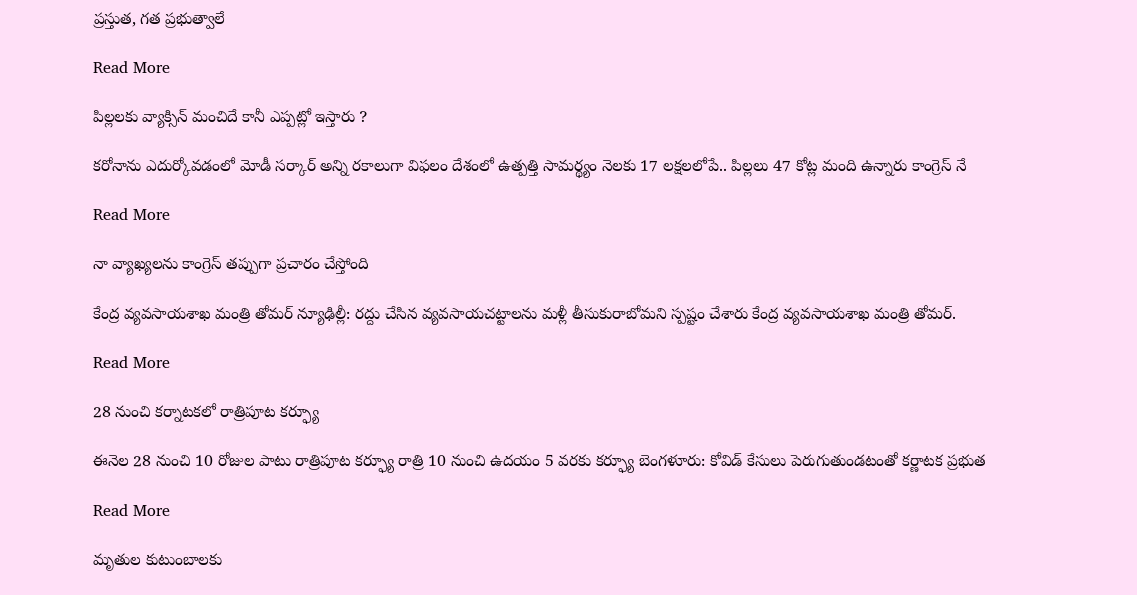ప్రస్తుత, గత ప్రభుత్వాలే

Read More

పిల్లలకు వ్యాక్సిన్ మంచిదే కానీ ఎప్పట్లో ఇస్తారు ?

కరోనాను ఎదుర్కోవడంలో మోడీ సర్కార్ అన్ని రకాలుగా విఫలం దేశంలో ఉత్పత్తి సామర్థ్యం నెలకు 17 లక్షలలోపే.. పిల్లలు 47 కోట్ల మంది ఉన్నారు కాంగ్రెస్ నే

Read More

నా వ్యాఖ్యలను కాంగ్రెస్ తప్పుగా ప్రచారం చేస్తోంది

కేంద్ర వ్యవసాయశాఖ మంత్రి తోమర్ న్యూఢిల్లీ: రద్దు చేసిన వ్యవసాయచట్టాలను మళ్లీ తీసుకురాబోమని స్పష్టం చేశారు కేంద్ర వ్యవసాయశాఖ మంత్రి తోమర్.

Read More

28 నుంచి కర్నాటకలో రాత్రిపూట కర్ఫ్యూ

ఈనెల 28 నుంచి 10 రోజుల పాటు రాత్రిపూట కర్ఫ్యూ రాత్రి 10 నుంచి ఉదయం 5 వరకు కర్ఫ్యూ బెంగళూరు: కోవిడ్ కేసులు పెరుగుతుండటంతో కర్ణాటక ప్రభుత

Read More

మృతుల కుటుంబాలకు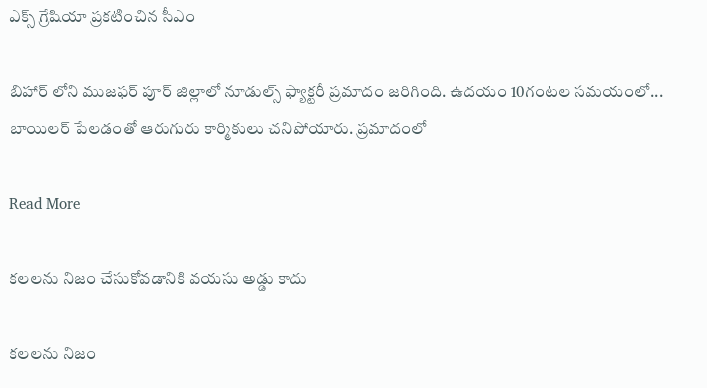ఎక్స్ గ్రేషియా ప్రకటించిన సీఎం

బిహార్ లోని ముజఫర్ పూర్ జిల్లాలో నూడుల్స్ ఫ్యాక్టరీ ప్రమాదం జరిగింది. ఉదయం 10గంటల సమయంలో... బాయిలర్ పేలడంతో ఆరుగురు కార్మికులు చనిపోయారు. ప్రమాదంలో

Read More

కలలను నిజం చేసుకోవడానికి వయసు అడ్డు కాదు

కలలను నిజం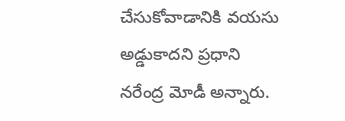చేసుకోవాడానికి వయసు అడ్డుకాదని ప్రధాని నరేంద్ర మోడీ అన్నారు.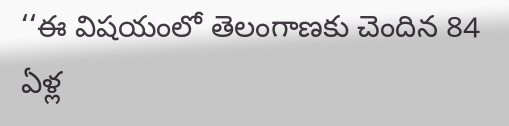‘‘ఈ విషయంలో తెలంగాణకు చెందిన 84 ఏళ్ల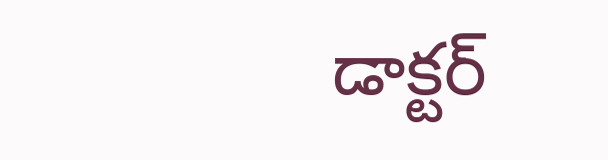డాక్టర్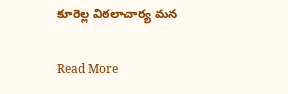కూరెల్ల విఠలాచార్య మన

Read More